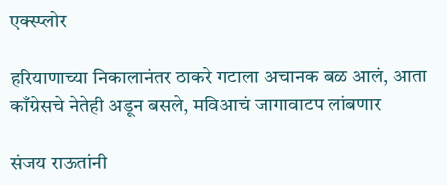एक्स्प्लोर

हरियाणाच्या निकालानंतर ठाकरे गटाला अचानक बळ आलं, आता काँग्रेसचे नेतेही अडून बसले, मविआचं जागावाटप लांबणार

संजय राऊतांनी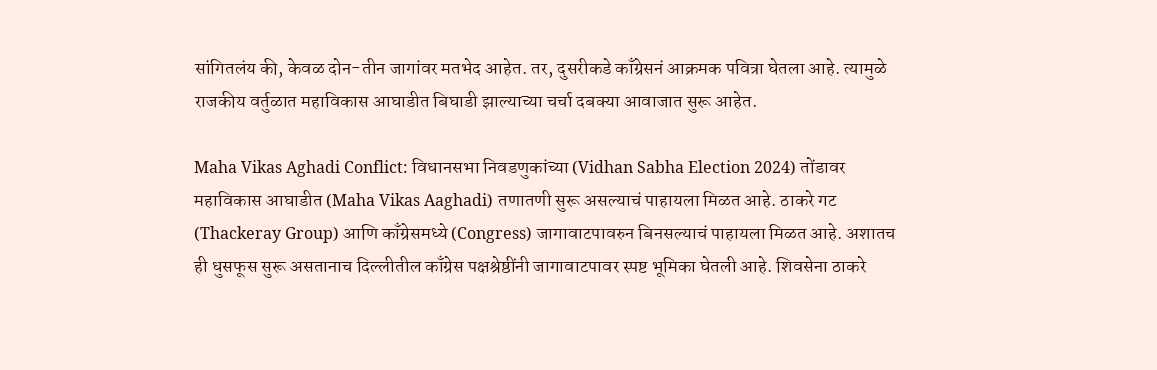सांगितलंय की, केवळ दोन-तीन जागांवर मतभेद आहेत. तर, दुसरीकडे काँग्रेसनं आक्रमक पवित्रा घेतला आहे. त्यामुळे राजकीय वर्तुळात महाविकास आघाडीत बिघाडी झाल्याच्या चर्चा दबक्या आवाजात सुरू आहेत.

Maha Vikas Aghadi Conflict: विधानसभा निवडणुकांच्या (Vidhan Sabha Election 2024) तोंडावर महाविकास आघाडीत (Maha Vikas Aaghadi) तणातणी सुरू असल्याचं पाहायला मिळत आहे. ठाकरे गट (Thackeray Group) आणि काँग्रेसमध्ये (Congress) जागावाटपावरुन बिनसल्याचं पाहायला मिळत आहे. अशातच ही धुसफूस सुरू असतानाच दिल्लीतील काँग्रेस पक्षश्रेष्ठींनी जागावाटपावर स्पष्ट भूमिका घेतली आहे. शिवसेना ठाकरे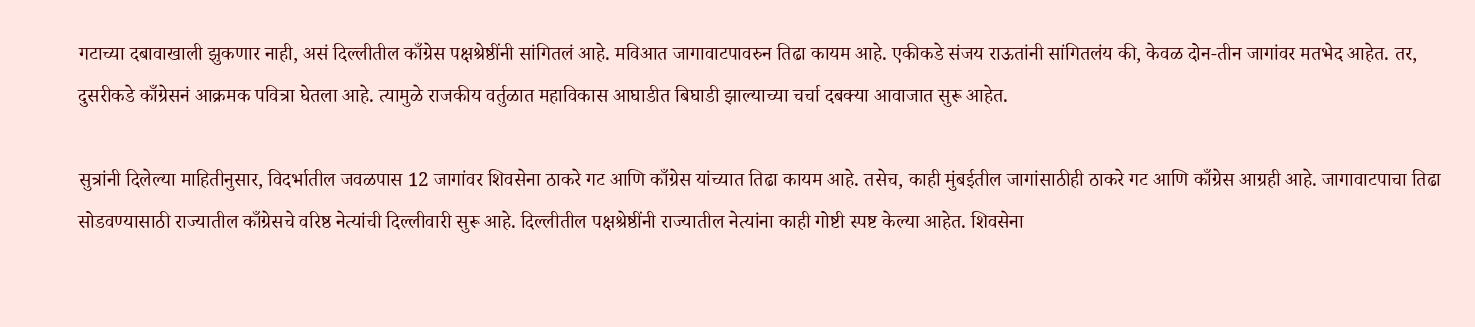गटाच्या दबावाखाली झुकणार नाही, असं दिल्लीतील काँग्रेस पक्षश्रेष्ठींनी सांगितलं आहे. मविआत जागावाटपावरुन तिढा कायम आहे. एकीकडे संजय राऊतांनी सांगितलंय की, केवळ दोन-तीन जागांवर मतभेद आहेत. तर, दुसरीकडे काँग्रेसनं आक्रमक पवित्रा घेतला आहे. त्यामुळे राजकीय वर्तुळात महाविकास आघाडीत बिघाडी झाल्याच्या चर्चा दबक्या आवाजात सुरू आहेत.

सुत्रांनी दिलेल्या माहितीनुसार, विदर्भातील जवळपास 12 जागांवर शिवसेना ठाकरे गट आणि काँग्रेस यांच्यात तिढा कायम आहे. तसेच, काही मुंबईतील जागांसाठीही ठाकरे गट आणि काँग्रेस आग्रही आहे. जागावाटपाचा तिढा सोडवण्यासाठी राज्यातील काँग्रेसचे वरिष्ठ नेत्यांची दिल्लीवारी सुरू आहे. दिल्लीतील पक्षश्रेष्ठींनी राज्यातील नेत्यांना काही गोष्टी स्पष्ट केल्या आहेत. शिवसेना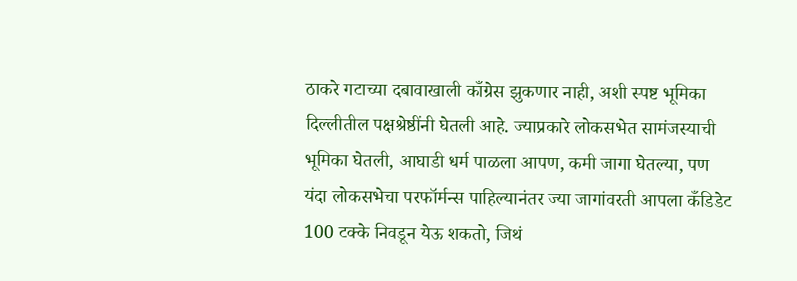ठाकरे गटाच्या दबावाखाली काँग्रेस झुकणार नाही, अशी स्पष्ट भूमिका दिल्लीतील पक्षश्रेष्ठींनी घेतली आहे. ज्याप्रकारे लोकसभेत सामंजस्याची भूमिका घेतली, आघाडी धर्म पाळला आपण, कमी जागा घेतल्या, पण यंदा लोकसभेचा परफॉर्मन्स पाहिल्यानंतर ज्या जागांवरती आपला कँडिडेट 100 टक्के निवडून येऊ शकतो, जिथं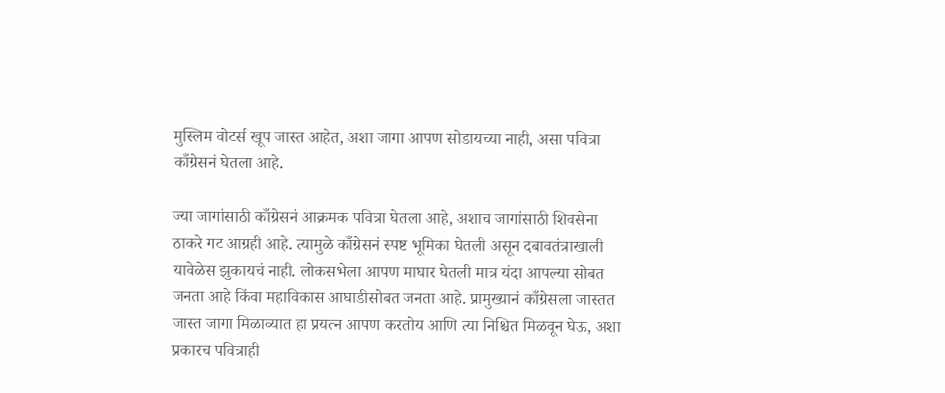मुस्लिम वोटर्स खूप जास्त आहेत, अशा जागा आपण सोडायच्या नाही, असा पवित्रा काँग्रेसनं घेतला आहे.

ज्या जागांसाठी काँग्रेसनं आक्रमक पवित्रा घेतला आहे, अशाच जागांसाठी शिवसेना ठाकरे गट आग्रही आहे. त्यामुळे काँग्रेसनं स्पष्ट भूमिका घेतली असून दबावतंत्राखाली यावेळेस झुकायचं नाही. लोकसभेला आपण माघार घेतली मात्र यंदा आपल्या सोबत जनता आहे किंवा महाविकास आघाडीसोबत जनता आहे. प्रामुख्यानं काँग्रेसला जास्तत जास्त जागा मिळाव्यात हा प्रयत्न आपण करतोय आणि त्या निश्चित मिळवून घेऊ, अशा प्रकारच पवित्राही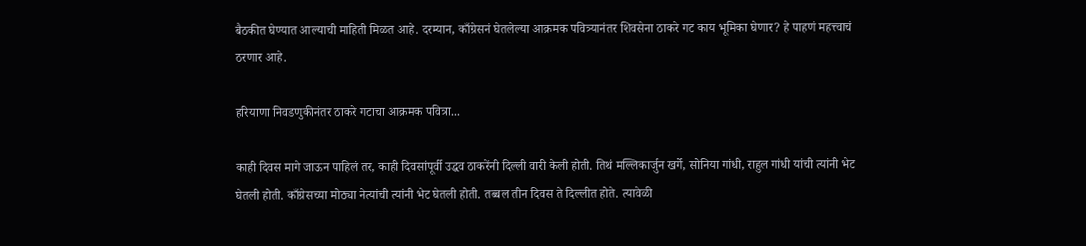बैठकीत घेण्यात आल्याची माहिती मिळत आहे. दरम्यान, काँग्रेसनं घेतलेल्या आक्रमक पवित्र्यानंतर शिवसेना ठाकरे गट काय भूमिका घेणार? हे पाहणं महत्त्वाचं ठरणार आहे.

हरियाणा निवडणुकीनंतर ठाकरे गटाचा आक्रमक पवित्रा...

काही दिवस मागे जाऊन पाहिलं तर, काही दिवसांपूर्वी उद्धव ठाकरेंनी दिल्ली वारी केली होती. तिथं मल्लिकार्जुन खर्गे, सोनिया गांधी, राहुल गांधी यांची त्यांनी भेट घेतली होती. काँग्रेसच्या मोठ्या नेत्यांची त्यांनी भेट घेतली होती. तब्बल तीन दिवस ते दिल्लीत होते. त्यावेळी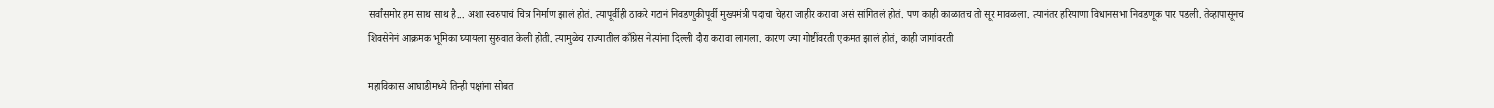सर्वांसमोर हम साथ साथ है... अशा स्वरुपाचं चित्र निर्माण झालं होतं. त्यापूर्वीही ठाकरे गटानं निवडणुकीपूर्वी मुख्यमंत्री पदाचा चेहरा जाहीर करावा असं सांगितलं होतं. पण काही काळातच तो सूर मावळला. त्यानंतर हरियाणा विधानसभा निवडणूक पार पडली. तेव्हापासूनच शिवसेनेनं आक्रमक भूमिका घ्यायला सुरुवात केली होती. त्यामुळेच राज्यातील काँग्रेस नेत्यांना दिल्ली दौरा करावा लागला. कारण ज्या गोष्टींवरती एकमत झालं होतं, काही जागांवरती

महाविकास आघाडीमध्ये तिन्ही पक्षांना सोबत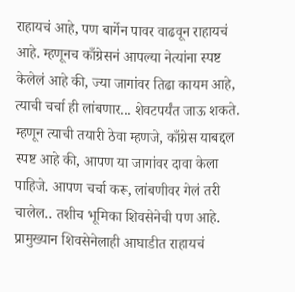राहायचं आहे, पण बार्गेन पावर वाढवून राहायचं आहे. म्हणूनच काँग्रेसनं आपल्या नेत्यांना स्पष्ट केलेलं आहे की, ज्या जागांवर तिढा कायम आहे, त्याची चर्चा ही लांबणार... शेवटपर्यंत जाऊ शकते. म्हणून त्याची तयारी ठेवा म्हणजे, काँग्रेस याबद्दल स्पष्ट आहे की, आपण या जागांवर दावा केला पाहिजे. आपण चर्चा करू, लांबणीवर गेलं तरी चालेल.. तशीच भूमिका शिवसेनेची पण आहे. प्रामुख्यान शिवसेनेलाही आघाडीत राहायचं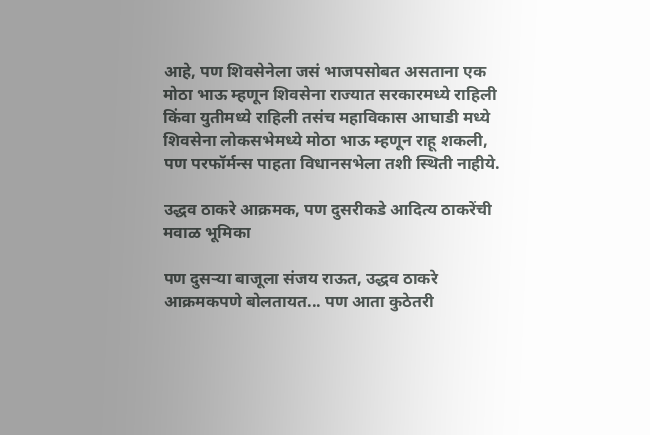आहे, पण शिवसेनेला जसं भाजपसोबत असताना एक मोठा भाऊ म्हणून शिवसेना राज्यात सरकारमध्ये राहिली किंवा युतीमध्ये राहिली तसंच महाविकास आघाडी मध्ये शिवसेना लोकसभेमध्ये मोठा भाऊ म्हणून राहू शकली, पण परफॉर्मन्स पाहता विधानसभेला तशी स्थिती नाहीये.

उद्धव ठाकरे आक्रमक, पण दुसरीकडे आदित्य ठाकरेंची मवाळ भूमिका

पण दुसऱ्या बाजूला संजय राऊत, उद्धव ठाकरे आक्रमकपणे बोलतायत... पण आता कुठेतरी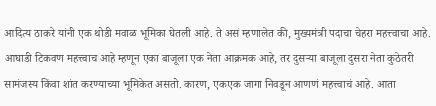आदित्य ठाकरे यांनी एक थोडी मवाळ भूमिका घेतली आहे. ते असं म्हणालेत की, मुख्यमंत्री पदाचा चेहरा महत्त्वाचा आहे. आघाडी टिकवण महत्त्वाच आहे म्हणून एका बाजूला एक नेता आक्रमक आहे, तर दुसऱ्या बाजूला दुसरा नेता कुठेतरी सामंजस्य किंवा शांत करण्याच्या भूमिकेत असतो. कारण, एकएक जागा निवडून आणणं महत्त्वाचं आहे. आता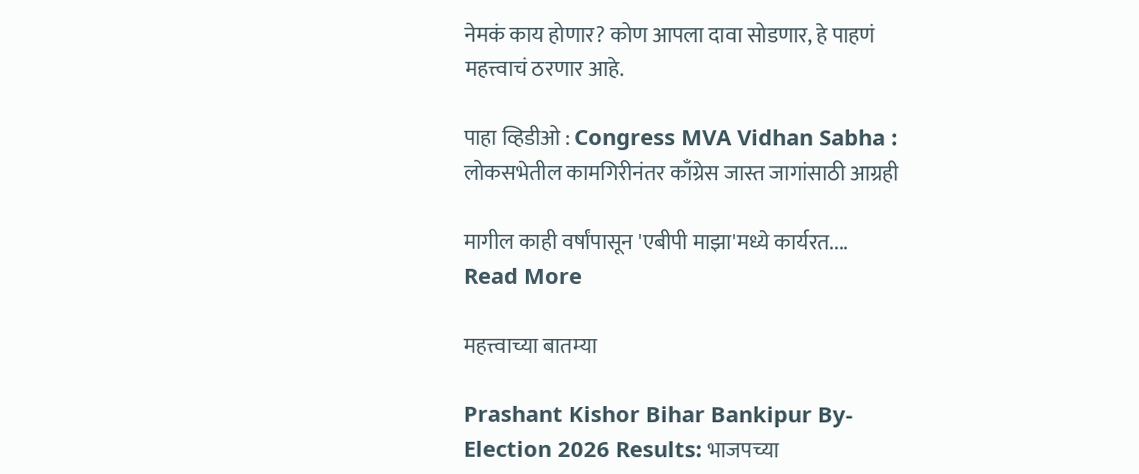नेमकं काय होणार? कोण आपला दावा सोडणार, हे पाहणं महत्त्वाचं ठरणार आहे.

पाहा व्हिडीओ : Congress MVA Vidhan Sabha : लोकसभेतील कामगिरीनंतर काँग्रेस जास्त जागांसाठी आग्रही

मागील काही वर्षांपासून 'एबीपी माझा'मध्ये कार्यरत....
Read More

महत्त्वाच्या बातम्या

Prashant Kishor Bihar Bankipur By-Election 2026 Results: भाजपच्या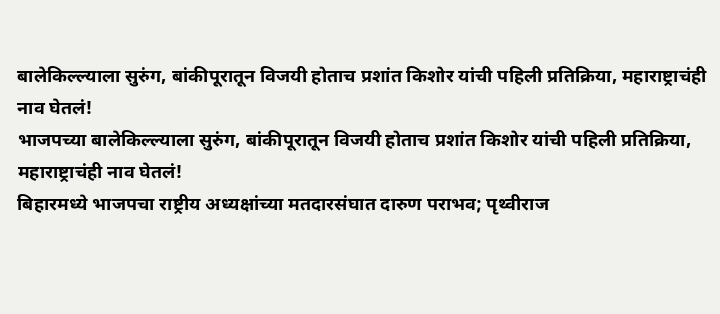बालेकिल्ल्याला सुरुंग, बांकीपूरातून विजयी होताच प्रशांत किशोर यांची पहिली प्रतिक्रिया, महाराष्ट्राचंही नाव घेतलं!
भाजपच्या बालेकिल्ल्याला सुरुंग, बांकीपूरातून विजयी होताच प्रशांत किशोर यांची पहिली प्रतिक्रिया, महाराष्ट्राचंही नाव घेतलं!
बिहारमध्ये भाजपचा राष्ट्रीय अध्यक्षांच्या मतदारसंघात दारुण पराभव; पृथ्वीराज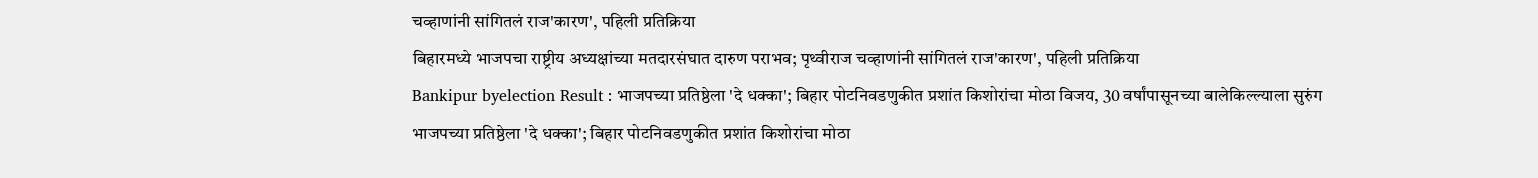चव्हाणांनी सांगितलं राज'कारण', पहिली प्रतिक्रिया
बिहारमध्ये भाजपचा राष्ट्रीय अध्यक्षांच्या मतदारसंघात दारुण पराभव; पृथ्वीराज चव्हाणांनी सांगितलं राज'कारण', पहिली प्रतिक्रिया
Bankipur byelection Result : भाजपच्या प्रतिष्ठेला 'दे धक्का'; बिहार पोटनिवडणुकीत प्रशांत किशोरांचा मोठा विजय, 30 वर्षांपासूनच्या बालेकिल्ल्याला सुरुंग
भाजपच्या प्रतिष्ठेला 'दे धक्का'; बिहार पोटनिवडणुकीत प्रशांत किशोरांचा मोठा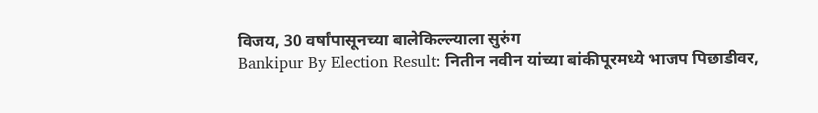विजय, 30 वर्षांपासूनच्या बालेकिल्ल्याला सुरुंग
Bankipur By Election Result: नितीन नवीन यांच्या बांकीपूरमध्ये भाजप पिछाडीवर,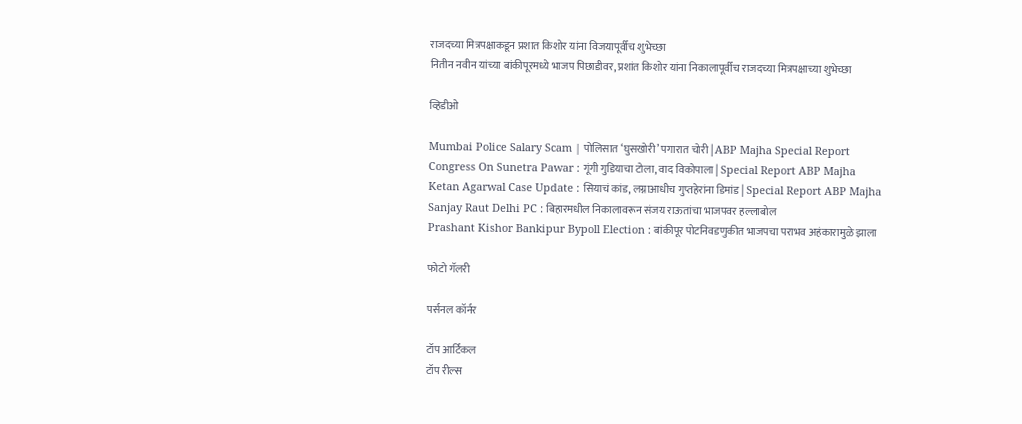राजदच्या मित्रपक्षाकडून प्रशात किशोर यांना विजयापूर्वीच शुभेच्छा
नितीन नवीन यांच्या बांकीपूरमध्ये भाजप पिछाडीवर, प्रशांत किशोर यांना निकालापूर्वीच राजदच्या मित्रपक्षाच्या शुभेच्छा

व्हिडीओ

Mumbai Police Salary Scam | पोलिसात ‘घुसखोरी’ पगारात चोरी | ABP Majha Special Report
Congress On Sunetra Pawar : गूंगी गुडियाचा टोला, वाद विकोपाला | Special Report ABP Majha
Ketan Agarwal Case Update : सियाचं कांड, लग्नाआधीच गुप्तहेरांना डिमांड | Special Report ABP Majha
Sanjay Raut Delhi PC : बिहारमधील निकालावरून संजय राऊतांचा भाजपवर हल्लाबोल
Prashant Kishor Bankipur Bypoll Election : बांकीपूर पोटनिवडणुकीत भाजपचा पराभव अहंकारामुळे झाला

फोटो गॅलरी

पर्सनल कॉर्नर

टॉप आर्टिकल
टॉप रील्स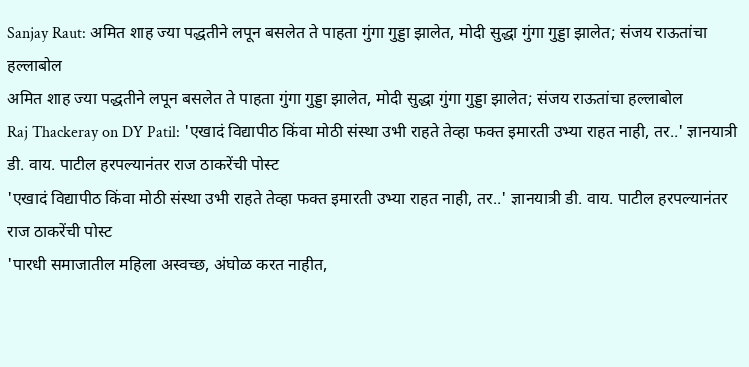Sanjay Raut: अमित शाह ज्या पद्धतीने लपून बसलेत ते पाहता गुंगा गुड्डा झालेत, मोदी सुद्धा गुंगा गुड्डा झालेत; संजय राऊतांचा हल्लाबोल
अमित शाह ज्या पद्धतीने लपून बसलेत ते पाहता गुंगा गुड्डा झालेत, मोदी सुद्धा गुंगा गुड्डा झालेत; संजय राऊतांचा हल्लाबोल
Raj Thackeray on DY Patil: 'एखादं विद्यापीठ किंवा मोठी संस्था उभी राहते तेव्हा फक्त इमारती उभ्या राहत नाही, तर..' ज्ञानयात्री डी. वाय. पाटील हरपल्यानंतर राज ठाकरेंची पोस्ट
'एखादं विद्यापीठ किंवा मोठी संस्था उभी राहते तेव्हा फक्त इमारती उभ्या राहत नाही, तर..' ज्ञानयात्री डी. वाय. पाटील हरपल्यानंतर राज ठाकरेंची पोस्ट
'पारधी समाजातील महिला अस्वच्छ, अंघोळ करत नाहीत,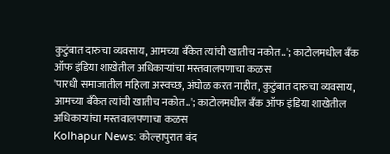कुटुंबात दारुचा व्यवसाय, आमच्या बँकेत त्यांची खातीच नकोत..'; काटोलमधील बँक ऑफ इंडिया शाखेतील अधिकाऱ्यांचा मस्तवालपणाचा कळस
'पारधी समाजातील महिला अस्वच्छ, अंघोळ करत नाहीत, कुटुंबात दारुचा व्यवसाय, आमच्या बँकेत त्यांची खातीच नकोत..'; काटोलमधील बँक ऑफ इंडिया शाखेतील अधिकाऱ्यांचा मस्तवालपणाचा कळस
Kolhapur News: कोल्हापुरात बंद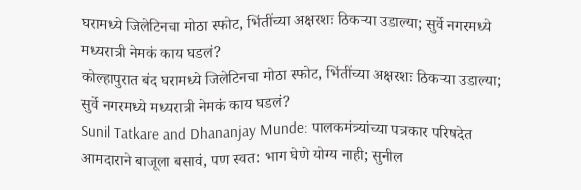घरामध्ये जिलेटिनचा मोठा स्फोट, भिंतींच्या अक्षरशः ठिकऱ्या उडाल्या; सुर्वे नगरमध्ये मध्यरात्री नेमकं काय घडलं?
कोल्हापुरात बंद घरामध्ये जिलेटिनचा मोठा स्फोट, भिंतींच्या अक्षरशः ठिकऱ्या उडाल्या; सुर्वे नगरमध्ये मध्यरात्री नेमकं काय घडलं?
Sunil Tatkare and Dhananjay Munde: पालकमंत्र्यांच्या पत्रकार परिषदेत आमदाराने बाजूला बसावं, पण स्वत: भाग घेणे योग्य नाही; सुनील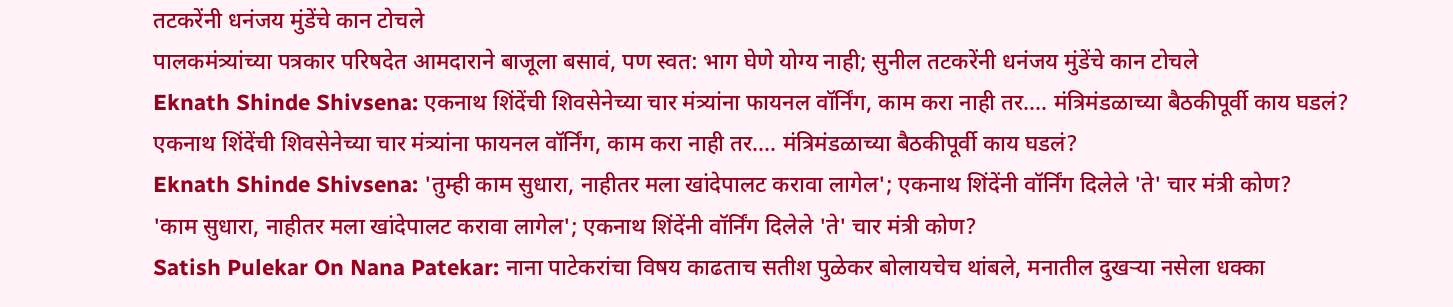तटकरेंनी धनंजय मुंडेंचे कान टोचले
पालकमंत्र्यांच्या पत्रकार परिषदेत आमदाराने बाजूला बसावं, पण स्वत: भाग घेणे योग्य नाही; सुनील तटकरेंनी धनंजय मुंडेंचे कान टोचले
Eknath Shinde Shivsena: एकनाथ शिंदेंची शिवसेनेच्या चार मंत्र्यांना फायनल वॉर्निंग, काम करा नाही तर.... मंत्रिमंडळाच्या बैठकीपूर्वी काय घडलं?
एकनाथ शिंदेंची शिवसेनेच्या चार मंत्र्यांना फायनल वॉर्निंग, काम करा नाही तर.... मंत्रिमंडळाच्या बैठकीपूर्वी काय घडलं?
Eknath Shinde Shivsena: 'तुम्ही काम सुधारा, नाहीतर मला खांदेपालट करावा लागेल'; एकनाथ शिंदेंनी वॉर्निंग दिलेले 'ते' चार मंत्री कोण?
'काम सुधारा, नाहीतर मला खांदेपालट करावा लागेल'; एकनाथ शिंदेंनी वॉर्निंग दिलेले 'ते' चार मंत्री कोण?
Satish Pulekar On Nana Patekar: नाना पाटेकरांचा विषय काढताच सतीश पुळेकर बोलायचेच थांबले, मनातील दुखऱ्या नसेला धक्का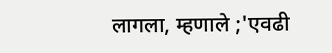लागला, म्हणाले ;'एवढी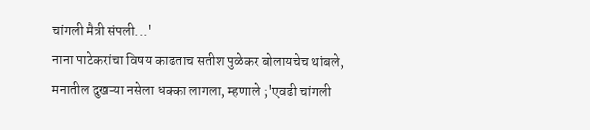चांगली मैत्री संपली...'
नाना पाटेकरांचा विषय काढताच सतीश पुळेकर बोलायचेच थांबले, मनातील दुखऱ्या नसेला धक्का लागला, म्हणाले ;'एवढी चांगली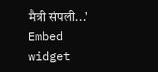मैत्री संपली...'
Embed widget